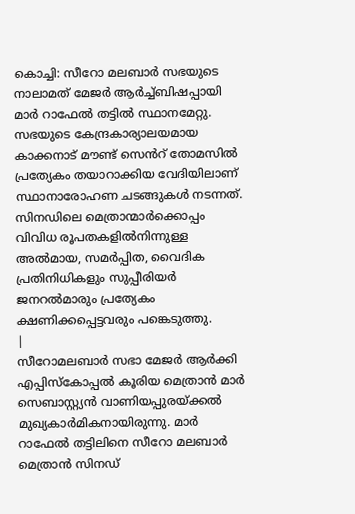കൊച്ചി: സീറോ മലബാർ സഭയുടെ നാലാമത് മേജർ ആർച്ച്ബിഷപ്പായി മാർ റാഫേൽ തട്ടിൽ സ്ഥാനമേറ്റു. സഭയുടെ കേന്ദ്രകാര്യാലയമായ കാക്കനാട് മൗണ്ട് സെൻറ് തോമസിൽ പ്രത്യേകം തയാറാക്കിയ വേദിയിലാണ് സ്ഥാനാരോഹണ ചടങ്ങുകൾ നടന്നത്. സിനഡിലെ മെത്രാന്മാർക്കൊപ്പം വിവിധ രൂപതകളിൽനിന്നുള്ള അൽമായ, സമർപ്പിത, വൈദിക പ്രതിനിധികളും സുപ്പീരിയർ ജനറൽമാരും പ്രത്യേകം ക്ഷണിക്കപ്പെട്ടവരും പങ്കെടുത്തു.
|
സീറോമലബാർ സഭാ മേജർ ആർക്കി എപ്പിസ്കോപ്പൽ കൂരിയ മെത്രാൻ മാർ സെബാസ്റ്റ്യൻ വാണിയപ്പുരയ്ക്കൽ മുഖ്യകാർമികനായിരുന്നു. മാർ റാഫേൽ തട്ടിലിനെ സീറോ മലബാർ മെത്രാൻ സിനഡ്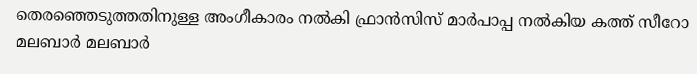തെരഞ്ഞെടുത്തതിനുള്ള അംഗീകാരം നൽകി ഫ്രാൻസിസ് മാർപാപ്പ നൽകിയ കത്ത് സീറോ മലബാർ മലബാർ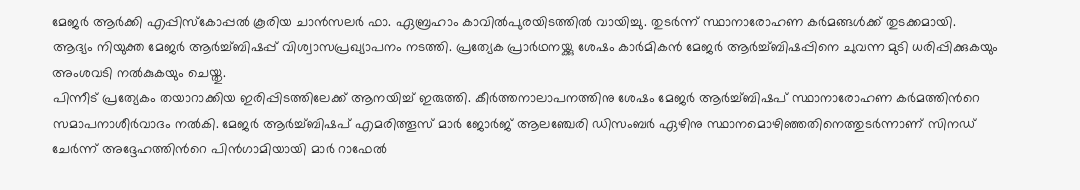മേജർ ആർക്കി എപ്പിസ്കോപ്പൽ കൂരിയ ചാൻസലർ ഫാ. ഏബ്രഹാം കാവിൽപുരയിടത്തിൽ വായിച്ചു. തുടർന്ന് സ്ഥാനാരോഹണ കർമങ്ങൾക്ക് തുടക്കമായി. ആദ്യം നിയുക്ത മേജർ ആർച്ച്ബിഷപ്പ് വിശ്വാസപ്രഖ്യാപനം നടത്തി. പ്രത്യേക പ്രാർഥനയ്ക്കു ശേഷം കാർമികൻ മേജർ ആർച്ച്ബിഷപ്പിനെ ചുവന്ന മുടി ധരിപ്പിക്കുകയും അംശവടി നൽകുകയും ചെയ്തു.
പിന്നീട് പ്രത്യേകം തയാറാക്കിയ ഇരിപ്പിടത്തിലേക്ക് ആനയിച്ച് ഇരുത്തി. കീർത്തനാലാപനത്തിനു ശേഷം മേജർ ആർച്ച്ബിഷപ് സ്ഥാനാരോഹണ കർമത്തിൻറെ സമാപനാശീർവാദം നൽകി. മേജർ ആർച്ച്ബിഷപ് എമരിത്തൂസ് മാർ ജോർജ് ആലഞ്ചേരി ഡിസംബർ ഏഴിനു സ്ഥാനമൊഴിഞ്ഞതിനെത്തുടർന്നാണ് സിനഡ് ചേർന്ന് അദ്ദേഹത്തിൻറെ പിൻഗാമിയായി മാർ റാഫേൽ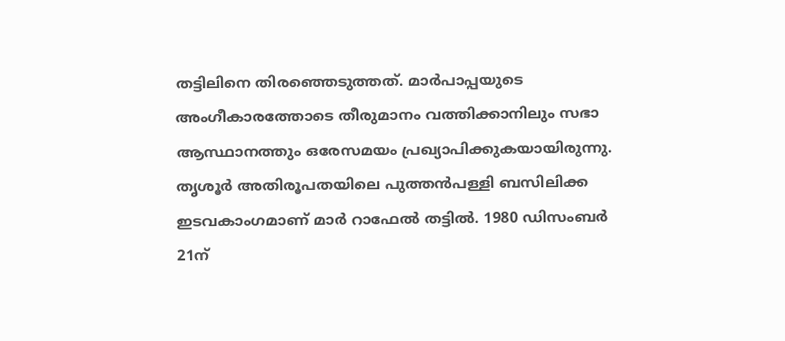തട്ടിലിനെ തിരഞ്ഞെടുത്തത്. മാർപാപ്പയുടെ അംഗീകാരത്തോടെ തീരുമാനം വത്തിക്കാനിലും സഭാ ആസ്ഥാനത്തും ഒരേസമയം പ്രഖ്യാപിക്കുകയായിരുന്നു.
തൃശൂർ അതിരൂപതയിലെ പുത്തൻപള്ളി ബസിലിക്ക ഇടവകാംഗമാണ് മാർ റാഫേൽ തട്ടിൽ. 1980 ഡിസംബർ 21ന്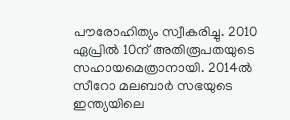പൗരോഹിത്യം സ്വീകരിച്ചു. 2010 ഏപ്രിൽ 10ന് അതിരൂപതയുടെ സഹായമെത്രാനായി. 2014ൽ സീറോ മലബാർ സഭയുടെ ഇന്ത്യയിലെ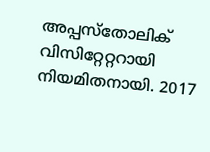അപ്പസ്തോലിക് വിസിറ്റേറ്ററായി നിയമിതനായി. 2017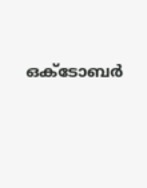ഒക്ടോബർ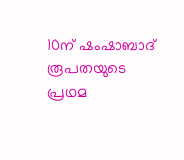10ന് ഷംഷാബാദ് രൂപതയുടെ പ്രഥമ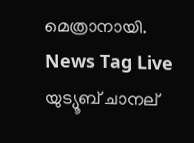മെത്രാനായി.
News Tag Live യുട്യൂബ് ചാനല്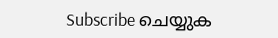Subscribe ചെയ്യുക